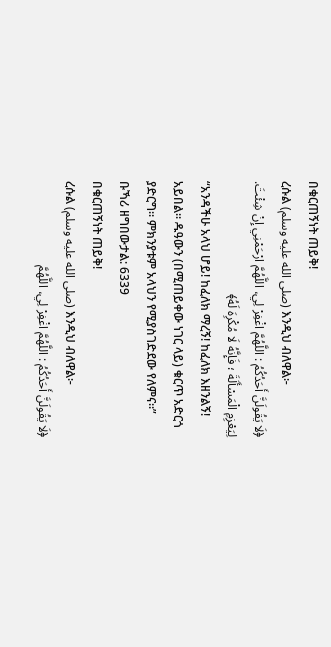በቁርጠኝነት ጠይቅ!
ረሱል (صلى الله عليه وسلم) እንዲህ ብለዋል፦
﴿لَا يَقُولَنَّ أَحَدُكُمُ : اللَّهُمَّ اغْفِرْ لِي، اللَّهُمَّ ارْحَمْنِي إِنْ شِئْتَ. لِيَعْزِمِ الْمَسْأَلَةَ ؛ فَإِنَّهُ لَا مُكْرِهَ لَهُ﴾
“አንዳችሁ አላህ ሆይ! ከፈለክ ማረኝ! ከፈለክ እዘንልኝ! አይበል። ዱዓውን (በሚጠይቀው ነገር ላይ) ቁርጥ አድርጎ ያድርግ። ምክንያቱም አላህን የሚያስገድደው የለምና።”
ቡኻሪ ዘግበውታል: 6339
በቁርጠኝነት ጠይቅ!
ረሱል (صلى الله عليه وسلم) እንዲህ ብለዋል፦
﴿لَا يَقُولَنَّ أَحَدُكُمُ : اللَّهُمَّ اغْفِرْ لِي، اللَّهُمَّ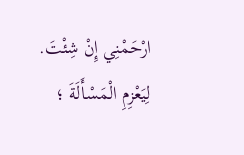ارْحَمْنِي إِنْ شِئْتَ. لِيَعْزِمِ الْمَسْأَلَةَ ؛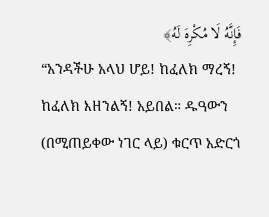فَإِنَّهُ لَا مُكْرِهَ لَهُ﴾
“አንዳችሁ አላህ ሆይ! ከፈለክ ማረኝ! ከፈለክ እዘንልኝ! አይበል። ዱዓውን (በሚጠይቀው ነገር ላይ) ቁርጥ አድርጎ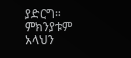ያድርግ። ምክንያቱም አላህን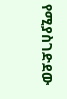የሚያስገድደው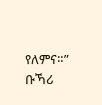የለምና።”
ቡኻሪ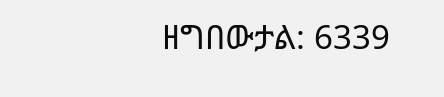ዘግበውታል: 6339